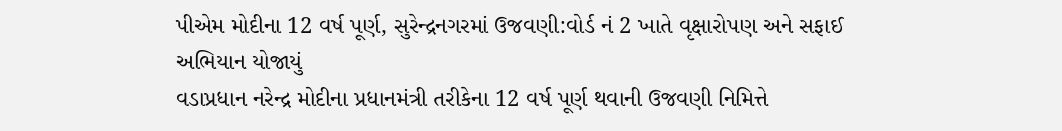પીએમ મોદીના 12 વર્ષ પૂર્ણ, સુરેન્દ્રનગરમાં ઉજવણી:વોર્ડ નં 2 ખાતે વૃક્ષારોપણ અને સફાઈ અભિયાન યોજાયું
વડાપ્રધાન નરેન્દ્ર મોદીના પ્રધાનમંત્રી તરીકેના 12 વર્ષ પૂર્ણ થવાની ઉજવણી નિમિત્તે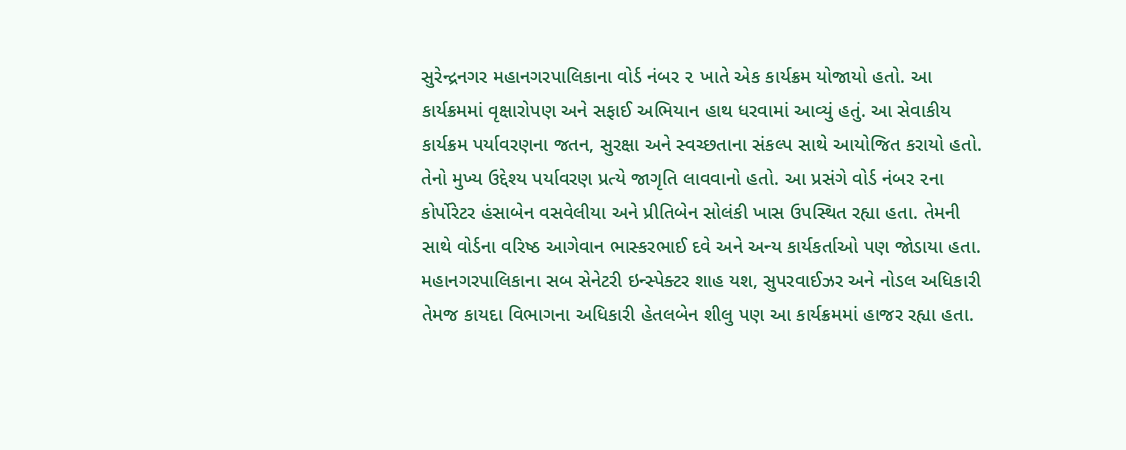સુરેન્દ્રનગર મહાનગરપાલિકાના વોર્ડ નંબર ૨ ખાતે એક કાર્યક્રમ યોજાયો હતો. આ કાર્યક્રમમાં વૃક્ષારોપણ અને સફાઈ અભિયાન હાથ ધરવામાં આવ્યું હતું. આ સેવાકીય કાર્યક્રમ પર્યાવરણના જતન, સુરક્ષા અને સ્વચ્છતાના સંકલ્પ સાથે આયોજિત કરાયો હતો. તેનો મુખ્ય ઉદ્દેશ્ય પર્યાવરણ પ્રત્યે જાગૃતિ લાવવાનો હતો. આ પ્રસંગે વોર્ડ નંબર ૨ના કોર્પોરેટર હંસાબેન વસવેલીયા અને પ્રીતિબેન સોલંકી ખાસ ઉપસ્થિત રહ્યા હતા. તેમની સાથે વોર્ડના વરિષ્ઠ આગેવાન ભાસ્કરભાઈ દવે અને અન્ય કાર્યકર્તાઓ પણ જોડાયા હતા. મહાનગરપાલિકાના સબ સેનેટરી ઇન્સ્પેક્ટર શાહ યશ, સુપરવાઈઝર અને નોડલ અધિકારી તેમજ કાયદા વિભાગના અધિકારી હેતલબેન શીલુ પણ આ કાર્યક્રમમાં હાજર રહ્યા હતા.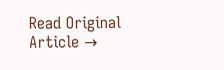Read Original Article →